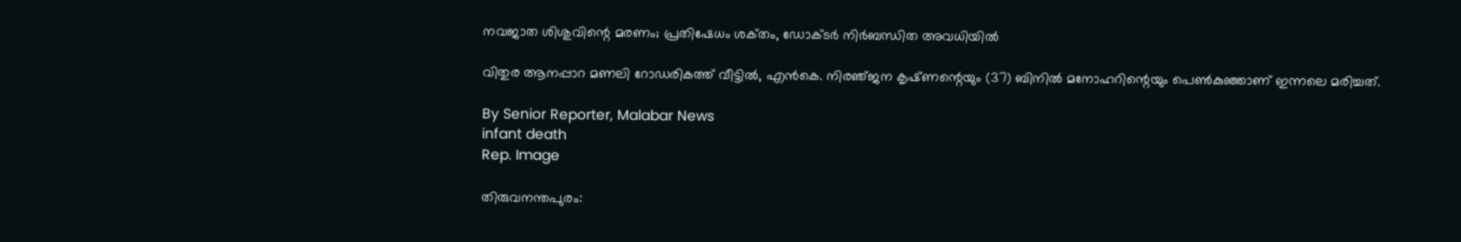നവജാത ശിശുവിന്റെ മരണം; പ്രതിഷേധം ശക്‌തം, ഡോക്‌ടർ നിർബന്ധിത അവധിയിൽ

വിതുര ആനപ്പാറ മണലി റോഡരികത്ത് വീട്ടിൽ, എൻകെ. നിരഞ്‌ജന കൃഷ്‌ണന്റെയും (37) ബിനിൽ മനോഹറിന്റെയും പെൺകുഞ്ഞാണ് ഇന്നലെ മരിച്ചത്.

By Senior Reporter, Malabar News
infant death
Rep. Image

തിരുവനന്തപുരം: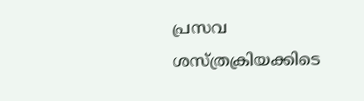പ്രസവ ശസ്‌ത്രക്രിയക്കിടെ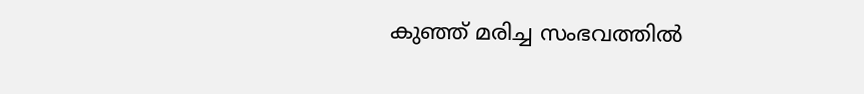കുഞ്ഞ് മരിച്ച സംഭവത്തിൽ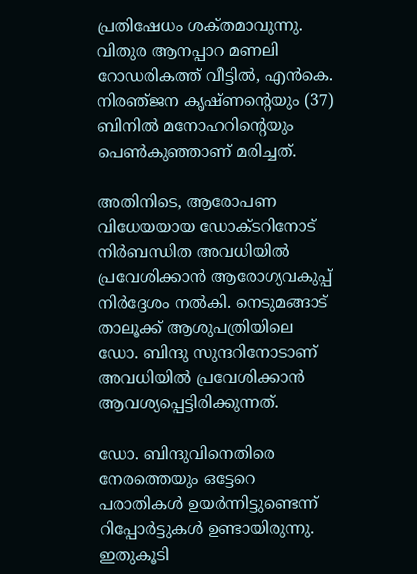പ്രതിഷേധം ശക്‌തമാവുന്നു. വിതുര ആനപ്പാറ മണലി റോഡരികത്ത് വീട്ടിൽ, എൻകെ. നിരഞ്‌ജന കൃഷ്‌ണന്റെയും (37) ബിനിൽ മനോഹറിന്റെയും പെൺകുഞ്ഞാണ് മരിച്ചത്.

അതിനിടെ, ആരോപണ വിധേയയായ ഡോക്‌ടറിനോട്‌ നിർബന്ധിത അവധിയിൽ പ്രവേശിക്കാൻ ആരോഗ്യവകുപ്പ് നിർദ്ദേശം നൽകി. നെടുമങ്ങാട് താലൂക്ക് ആശുപത്രിയിലെ ഡോ. ബിന്ദു സുന്ദറിനോടാണ് അവധിയിൽ പ്രവേശിക്കാൻ ആവശ്യപ്പെട്ടിരിക്കുന്നത്.

ഡോ. ബിന്ദുവിനെതിരെ നേരത്തെയും ഒട്ടേറെ പരാതികൾ ഉയർന്നിട്ടുണ്ടെന്ന് റിപ്പോർട്ടുകൾ ഉണ്ടായിരുന്നു. ഇതുകൂടി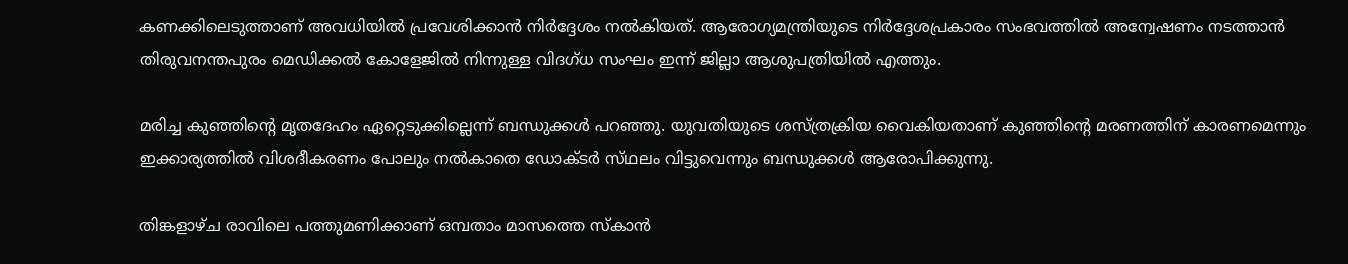കണക്കിലെടുത്താണ് അവധിയിൽ പ്രവേശിക്കാൻ നിർദ്ദേശം നൽകിയത്. ആരോഗ്യമന്ത്രിയുടെ നിർദ്ദേശപ്രകാരം സംഭവത്തിൽ അന്വേഷണം നടത്താൻ തിരുവനന്തപുരം മെഡിക്കൽ കോളേജിൽ നിന്നുള്ള വിദഗ്‌ധ സംഘം ഇന്ന് ജില്ലാ ആശുപത്രിയിൽ എത്തും.

മരിച്ച കുഞ്ഞിന്റെ മൃതദേഹം ഏറ്റെടുക്കില്ലെന്ന് ബന്ധുക്കൾ പറഞ്ഞു. യുവതിയുടെ ശസ്‌ത്രക്രിയ വൈകിയതാണ് കുഞ്ഞിന്റെ മരണത്തിന് കാരണമെന്നും ഇക്കാര്യത്തിൽ വിശദീകരണം പോലും നൽകാതെ ഡോക്‌ടർ സ്‌ഥലം വിട്ടുവെന്നും ബന്ധുക്കൾ ആരോപിക്കുന്നു.

തിങ്കളാഴ്‌ച രാവിലെ പത്തുമണിക്കാണ് ഒമ്പതാം മാസത്തെ സ്‌കാൻ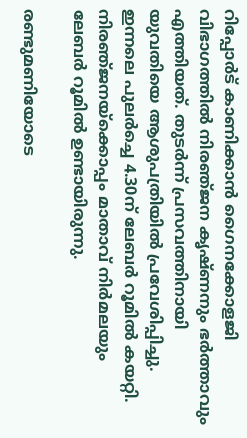റിപ്പോർട് കാണിക്കാൻ ഗൈനക്കോളജി വിഭാഗത്തിൽ നിരഞ്‌ജന കൃഷ്‍ണനും ഭർത്താവും എത്തിയത്. തുടർന്ന് പ്രസവത്തിനായി യുവതിയെ ആശുപത്രിയിൽ പ്രവേശിപ്പിച്ചു. ഇന്നലെ പുലർച്ചെ 4.30ന് ലേബർ റൂമിൽ കയറ്റി. നിരഞ്‌ജനയ്‌ക്കൊപ്പം മാതാവ് നിർമലയും ലേബർ റൂമിൽ ഉണ്ടായിരുന്നു.

രണ്ടുമണിയോടെ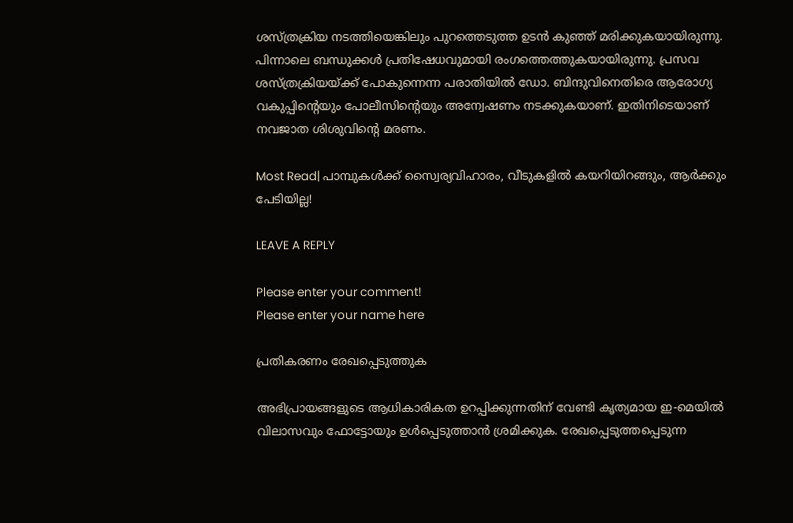ശസ്‌ത്രക്രിയ നടത്തിയെങ്കിലും പുറത്തെടുത്ത ഉടൻ കുഞ്ഞ് മരിക്കുകയായിരുന്നു. പിന്നാലെ ബന്ധുക്കൾ പ്രതിഷേധവുമായി രംഗത്തെത്തുകയായിരുന്നു. പ്രസവ ശസ്‌ത്രക്രിയയ്‌ക്ക് പോകുന്നെന്ന പരാതിയിൽ ഡോ. ബിന്ദുവിനെതിരെ ആരോഗ്യ വകുപ്പിന്റെയും പോലീസിന്റെയും അന്വേഷണം നടക്കുകയാണ്. ഇതിനിടെയാണ് നവജാത ശിശുവിന്റെ മരണം.

Most Read| പാമ്പുകൾക്ക് സ്വൈര്യവിഹാരം, വീടുകളിൽ കയറിയിറങ്ങും, ആർക്കും പേടിയില്ല!

LEAVE A REPLY

Please enter your comment!
Please enter your name here

പ്രതികരണം രേഖപ്പെടുത്തുക

അഭിപ്രായങ്ങളുടെ ആധികാരികത ഉറപ്പിക്കുന്നതിന് വേണ്ടി കൃത്യമായ ഇ-മെയിൽ വിലാസവും ഫോട്ടോയും ഉൾപ്പെടുത്താൻ ശ്രമിക്കുക. രേഖപ്പെടുത്തപ്പെടുന്ന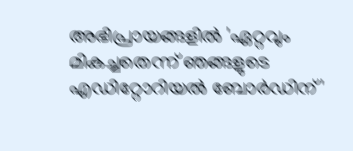അഭിപ്രായങ്ങളിൽ 'ഏറ്റവും മികച്ചതെന്ന് ഞങ്ങളുടെ എഡിറ്റോറിയൽ ബോർഡിന്'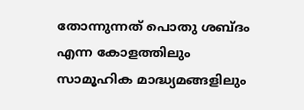തോന്നുന്നത് പൊതു ശബ്‌ദം എന്ന കോളത്തിലും സാമൂഹിക മാദ്ധ്യമങ്ങളിലും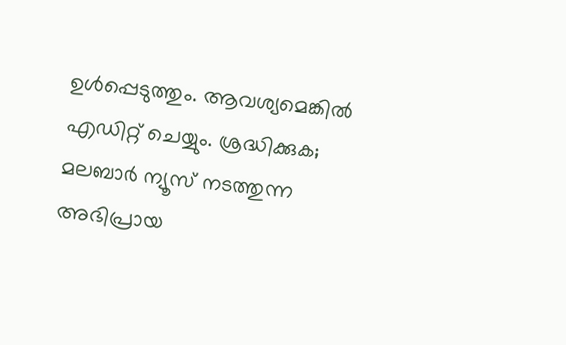ഉൾപ്പെടുത്തും. ആവശ്യമെങ്കിൽ എഡിറ്റ് ചെയ്യും. ശ്രദ്ധിക്കുക; മലബാർ ന്യൂസ് നടത്തുന്ന അഭിപ്രായ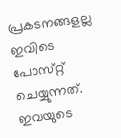പ്രകടനങ്ങളല്ല ഇവിടെ പോസ്‌റ്റ് ചെയ്യുന്നത്. ഇവയുടെ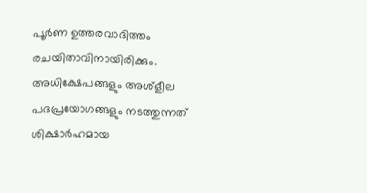പൂർണ ഉത്തരവാദിത്തം രചയിതാവിനായിരിക്കും. അധിക്ഷേപങ്ങളും അശ്‌ളീല പദപ്രയോഗങ്ങളും നടത്തുന്നത് ശിക്ഷാർഹമായ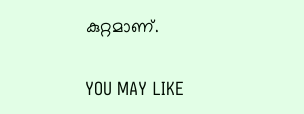കുറ്റമാണ്.

YOU MAY LIKE